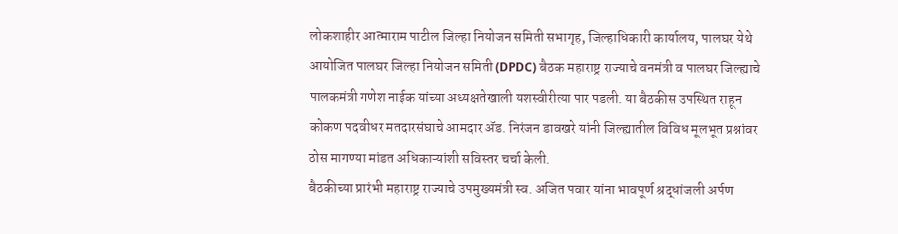लोकशाहीर आत्माराम पाटील जिल्हा नियोजन समिती सभागृह, जिल्हाधिकारी कार्यालय, पालघर येथे आयोजित पालघर जिल्हा नियोजन समिती (DPDC) बैठक महाराष्ट्र राज्याचे वनमंत्री व पालघर जिल्ह्याचे पालकमंत्री गणेश नाईक यांच्या अध्यक्षतेखाली यशस्वीरीत्या पार पडली. या बैठकीस उपस्थित राहून कोकण पदवीधर मतदारसंघाचे आमदार ॲड. निरंजन डावखरे यांनी जिल्ह्यातील विविध मूलभूत प्रश्नांवर ठोस मागण्या मांडत अधिकाऱ्यांशी सविस्तर चर्चा केली.
बैठकीच्या प्रारंभी महाराष्ट्र राज्याचे उपमुख्यमंत्री स्व. अजित पवार यांना भावपूर्ण श्रद्धांजली अर्पण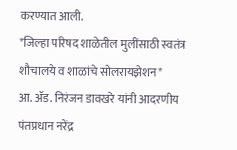करण्यात आली.
*जिल्हा परिषद शाळेतील मुलींसाठी स्वतंत्र शौचालये व शाळांचे सोलरायझेशन*
आ. ॲड. निरंजन डावखरे यांनी आदरणीय पंतप्रधान नरेंद्र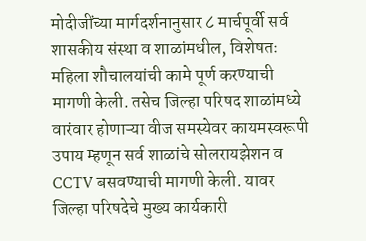मोदीजींच्या मार्गदर्शनानुसार ८ मार्चपूर्वी सर्व शासकीय संस्था व शाळांमधील, विशेषतः महिला शौचालयांची कामे पूर्ण करण्याची मागणी केली. तसेच जिल्हा परिषद शाळांमध्ये वारंवार होणाऱ्या वीज समस्येवर कायमस्वरूपी उपाय म्हणून सर्व शाळांचे सोलरायझेशन व CCTV बसवण्याची मागणी केली. यावर जिल्हा परिषदेचे मुख्य कार्यकारी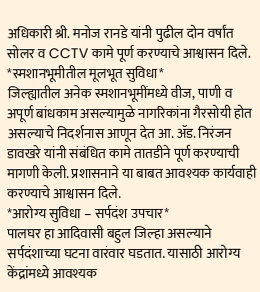अधिकारी श्री. मनोज रानडे यांनी पुढील दोन वर्षांत सोलर व CCTV कामे पूर्ण करण्याचे आश्वासन दिले.
*स्मशानभूमीतील मूलभूत सुविधा*
जिल्ह्यातील अनेक स्मशानभूमींमध्ये वीज, पाणी व अपूर्ण बांधकाम असल्यामुळे नागरिकांना गैरसोयी होत असल्याचे निदर्शनास आणून देत आ. ॲड. निरंजन डावखरे यांनी संबंधित कामे तातडीने पूर्ण करण्याची मागणी केली. प्रशासनाने या बाबत आवश्यक कार्यवाही करण्याचे आश्वासन दिले.
*आरोग्य सुविधा – सर्पदंश उपचार*
पालघर हा आदिवासी बहुल जिल्हा असल्याने सर्पदंशाच्या घटना वारंवार घडतात. यासाठी आरोग्य केंद्रांमध्ये आवश्यक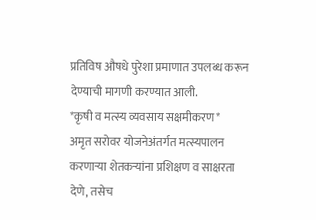प्रतिविष औषधे पुरेशा प्रमाणात उपलब्ध करून देण्याची मागणी करण्यात आली.
*कृषी व मत्स्य व्यवसाय सक्षमीकरण*
अमृत सरोवर योजनेअंतर्गत मत्स्यपालन करणाऱ्या शेतकऱ्यांना प्रशिक्षण व साक्षरता देणे, तसेच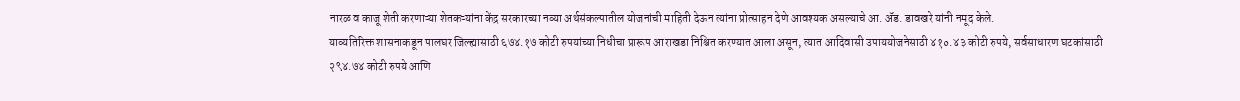नारळ व काजू शेती करणाऱ्या शेतकऱ्यांना केंद्र सरकारच्या नव्या अर्थसंकल्पातील योजनांची माहिती देऊन त्यांना प्रोत्साहन देणे आवश्यक असल्याचे आ. ॲड. डावखरे यांनी नमूद केले.
याव्यतिरिक्त शासनाकडून पालघर जिल्ह्यासाठी ६७४.१७ कोटी रुपयांच्या निधीचा प्रारूप आराखडा निश्चित करण्यात आला असून, त्यात आदिवासी उपाययोजनेसाठी ४१०.४३ कोटी रुपये, सर्वसाधारण घटकांसाठी २९४.७४ कोटी रुपये आणि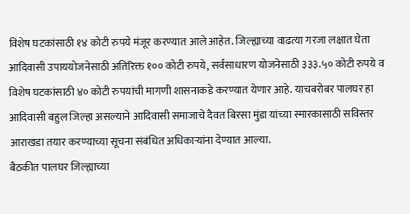विशेष घटकांसाठी १४ कोटी रुपये मंजूर करण्यात आले आहेत. जिल्ह्याच्या वाढत्या गरजा लक्षात घेता आदिवासी उपाययोजनेसाठी अतिरिक्त १०० कोटी रुपये, सर्वसाधारण योजनेसाठी ३३३.५० कोटी रुपये व विशेष घटकांसाठी ४० कोटी रुपयांची मागणी शासनाकडे करण्यात येणार आहे. याचबरोबर पालघर हा आदिवासी बहुल जिल्हा असल्याने आदिवासी समाजाचे दैवत बिरसा मुंडा यांच्या स्मारकासाठी सविस्तर आराखडा तयार करण्याच्या सूचना संबंधित अधिकाऱ्यांना देण्यात आल्या.
बैठकीत पालघर जिल्ह्याच्या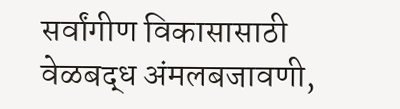सर्वांगीण विकासासाठी वेळबद्ध अंमलबजावणी,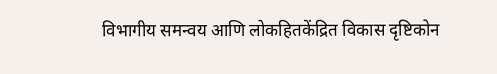विभागीय समन्वय आणि लोकहितकेंद्रित विकास दृष्टिकोन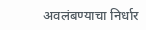अवलंबण्याचा निर्धार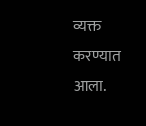व्यक्त करण्यात आला.